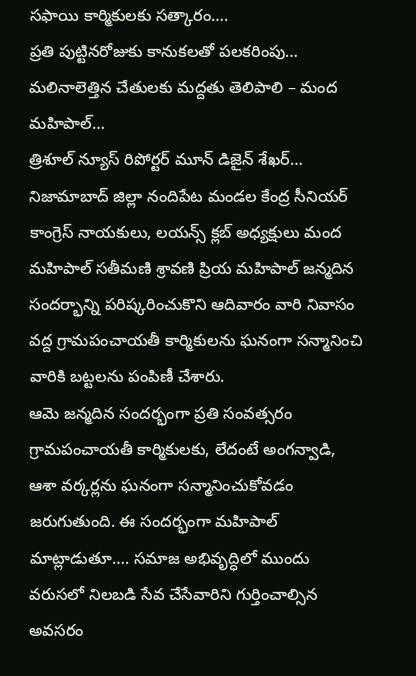సఫాయి కార్మికులకు సత్కారం….
ప్రతి పుట్టినరోజుకు కానుకలతో పలకరింపు…
మలినాలెత్తిన చేతులకు మద్దతు తెలిపాలి – మంద మహిపాల్…
త్రిశూల్ న్యూస్ రిపోర్టర్ మూన్ డిజైన్ శేఖర్…
నిజామాబాద్ జిల్లా నందిపేట మండల కేంద్ర సీనియర్ కాంగ్రెస్ నాయకులు, లయన్స్ క్లబ్ అధ్యక్షులు మంద మహిపాల్ సతీమణి శ్రావణి ప్రియ మహిపాల్ జన్మదిన సందర్భాన్ని పరిష్కరించుకొని ఆదివారం వారి నివాసం వద్ద గ్రామపంచాయతీ కార్మికులను ఘనంగా సన్మానించి వారికి బట్టలను పంపిణీ చేశారు.
ఆమె జన్మదిన సందర్భంగా ప్రతి సంవత్సరం గ్రామపంచాయతీ కార్మికులకు, లేదంటే అంగన్వాడి, ఆశా వర్కర్లను ఘనంగా సన్మానించుకోవడం జరుగుతుంది. ఈ సందర్భంగా మహిపాల్ మాట్లాడుతూ…. సమాజ అభివృద్ధిలో ముందు వరుసలో నిలబడి సేవ చేసేవారిని గుర్తించాల్సిన అవసరం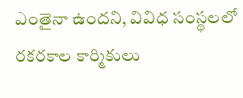ఎంతైనా ఉందని, వివిధ సంస్థలలో రకరకాల కార్మికులు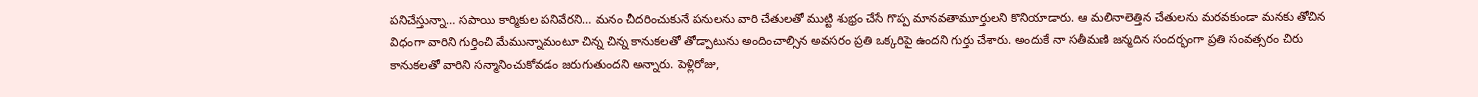పనిచేస్తున్నా… సపాయి కార్మికుల పనివేరని… మనం చీదరించుకునే పనులను వారి చేతులతో ముట్టి శుభ్రం చేసే గొప్ప మానవతామూర్తులని కొనియాడారు. ఆ మలినాలెత్తిన చేతులను మరవకుండా మనకు తోచిన విధంగా వారిని గుర్తించి మేమున్నామంటూ చిన్న చిన్న కానుకలతో తోడ్పాటును అందించాల్సిన అవసరం ప్రతి ఒక్కరిపై ఉందని గుర్తు చేశారు. అందుకే నా సతీమణి జన్మదిన సందర్భంగా ప్రతి సంవత్సరం చిరు కానుకలతో వారిని సన్మానించుకోవడం జరుగుతుందని అన్నారు. పెళ్లిరోజు,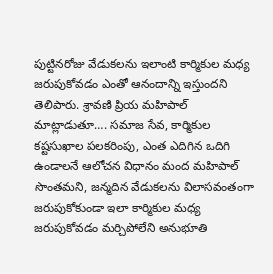పుట్టినరోజు వేడుకలను ఇలాంటి కార్మికుల మధ్య జరుపుకోవడం ఎంతో ఆనందాన్ని ఇస్తుందని తెలిపారు. శ్రావణి ప్రియ మహిపాల్ మాట్లాడుతూ…. సమాజ సేవ, కార్మికుల కష్టసుఖాల పలకరింపు, ఎంత ఎదిగిన ఒదిగి ఉండాలనే ఆలోచన విధానం మంద మహిపాల్ సొంతమని, జన్మదిన వేడుకలను విలాసవంతంగా జరుపుకోకుండా ఇలా కార్మికుల మధ్య జరుపుకోవడం మర్చిపోలేని అనుభూతి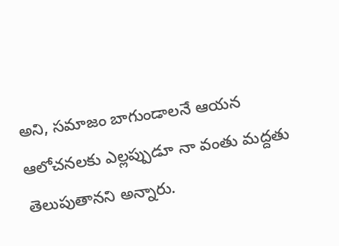అని, సమాజం బాగుండాలనే ఆయన ఆలోచనలకు ఎల్లప్పుడూ నా వంతు మద్దతు తెలుపుతానని అన్నారు.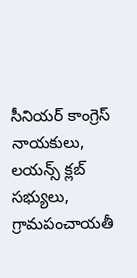సీనియర్ కాంగ్రెస్ నాయకులు, లయన్స్ క్లబ్ సభ్యులు, గ్రామపంచాయతీ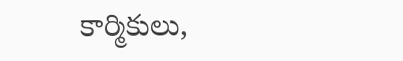కార్మికులు,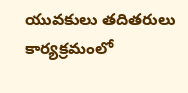యువకులు తదితరులు కార్యక్రమంలో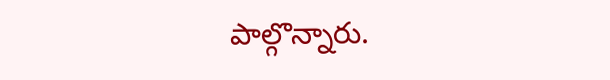పాల్గొన్నారు.